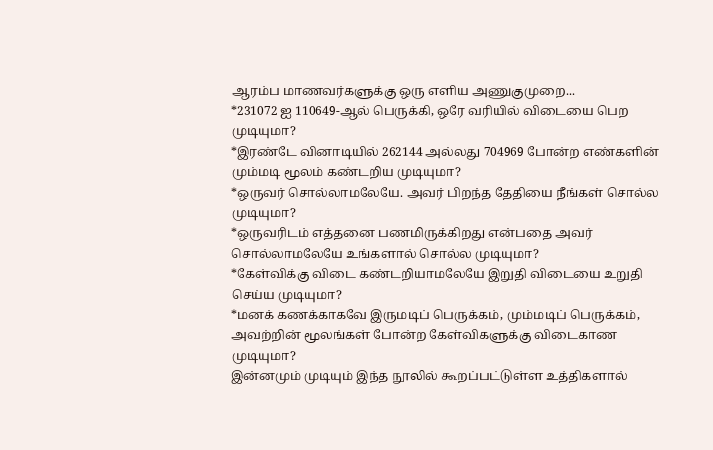ஆரம்ப மாணவர்களுக்கு ஒரு எளிய அணுகுமுறை...
*231072 ஐ 110649-ஆல் பெருக்கி, ஒரே வரியில் விடையை பெற முடியுமா?
*இரண்டே வினாடியில் 262144 அல்லது 704969 போன்ற எண்களின் மும்மடி மூலம் கண்டறிய முடியுமா?
*ஒருவர் சொல்லாமலேயே. அவர் பிறந்த தேதியை நீங்கள் சொல்ல முடியுமா?
*ஒருவரிடம் எத்தனை பணமிருக்கிறது என்பதை அவர் சொல்லாமலேயே உங்களால் சொல்ல முடியுமா?
*கேள்விக்கு விடை கண்டறியாமலேயே இறுதி விடையை உறுதி செய்ய முடியுமா?
*மனக் கணக்காகவே இருமடிப் பெருக்கம், மும்மடிப் பெருக்கம், அவற்றின் மூலங்கள் போன்ற கேள்விகளுக்கு விடைகாண முடியுமா?
இன்னமும் முடியும் இந்த நூலில் கூறப்பட்டுள்ள உத்திகளால்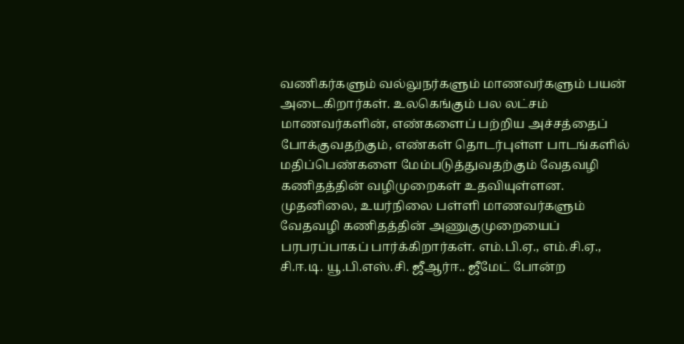வணிகர்களும் வல்லுநர்களும் மாணவர்களும் பயன் அடைகிறார்கள். உலகெங்கும் பல லட்சம் மாணவர்களின், எண்களைப் பற்றிய அச்சத்தைப் போக்குவதற்கும், எண்கள் தொடர்புள்ள பாடங்களில் மதிப்பெண்களை மேம்படுத்துவதற்கும் வேதவழி கணிதத்தின் வழிமுறைகள் உதவியுள்ளன. முதனிலை, உயர்நிலை பள்ளி மாணவர்களும் வேதவழி கணிதத்தின் அணுகுமுறையைப் பரபரப்பாகப் பார்க்கிறார்கள். எம்.பி.ஏ., எம்.சி.ஏ., சி.ஈ.டி. யூ.பி.எஸ்.சி. ஜீஆர்ஈ.. ஜீமேட் போன்ற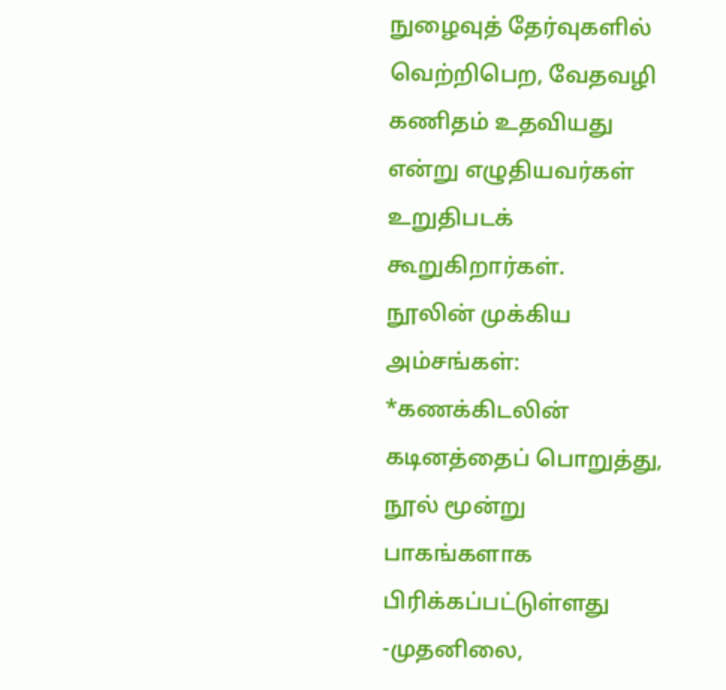நுழைவுத் தேர்வுகளில் வெற்றிபெற, வேதவழி கணிதம் உதவியது என்று எழுதியவர்கள் உறுதிபடக் கூறுகிறார்கள்.
நூலின் முக்கிய அம்சங்கள்:
*கணக்கிடலின் கடினத்தைப் பொறுத்து, நூல் மூன்று பாகங்களாக பிரிக்கப்பட்டுள்ளது -முதனிலை,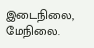இடைநிலை, மேநிலை.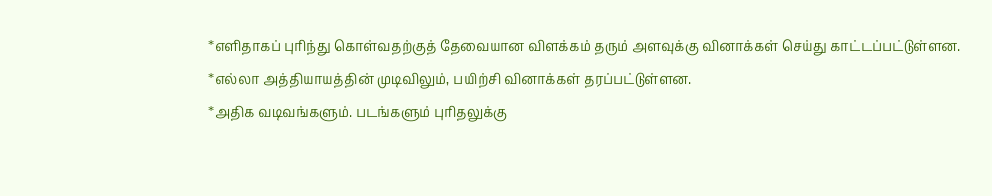*எளிதாகப் புரிந்து கொள்வதற்குத் தேவையான விளக்கம் தரும் அளவுக்கு வினாக்கள் செய்து காட்டப்பட்டுள்ளன.
*எல்லா அத்தியாயத்தின் முடிவிலும், பயிற்சி வினாக்கள் தரப்பட்டுள்ளன.
*அதிக வடிவங்களும். படங்களும் புரிதலுக்கு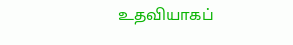உதவியாகப்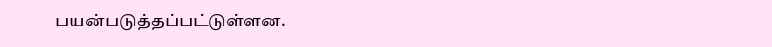பயன்படுத்தப்பட்டுள்ளன.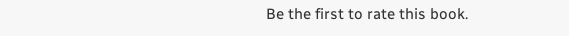Be the first to rate this book.